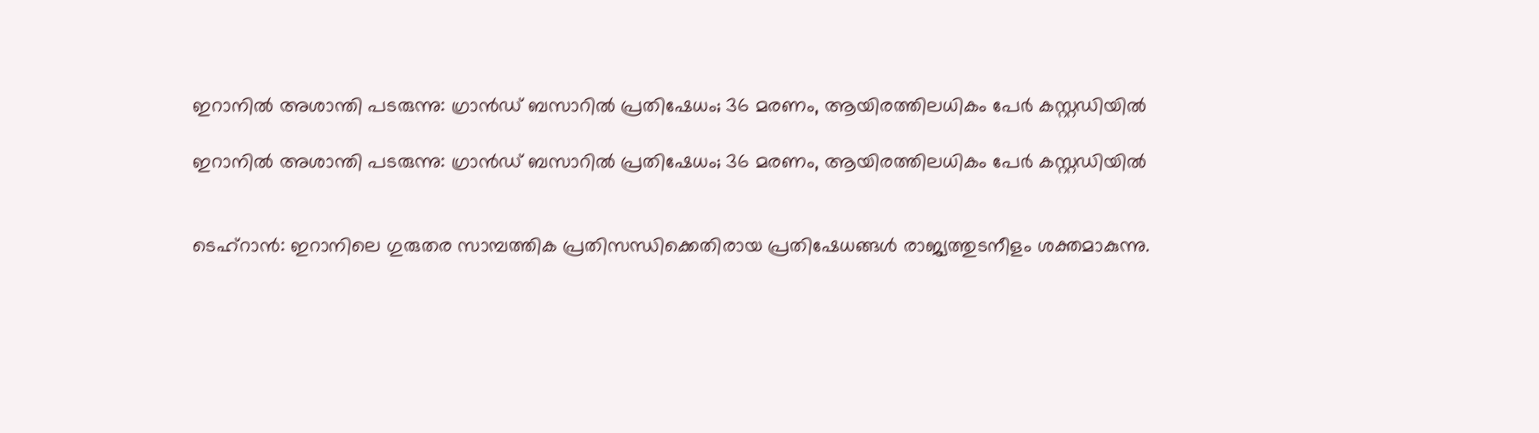ഇറാനില്‍ അശാന്തി പടരുന്നു: ഗ്രാന്‍ഡ് ബസാറില്‍ പ്രതിഷേധം; 36 മരണം, ആയിരത്തിലധികം പേര്‍ കസ്റ്റഡിയില്‍

ഇറാനില്‍ അശാന്തി പടരുന്നു: ഗ്രാന്‍ഡ് ബസാറില്‍ പ്രതിഷേധം; 36 മരണം, ആയിരത്തിലധികം പേര്‍ കസ്റ്റഡിയില്‍


ടെഹ്‌റാന്‍: ഇറാനിലെ ഗുരുതര സാമ്പത്തിക പ്രതിസന്ധിക്കെതിരായ പ്രതിഷേധങ്ങള്‍ രാജ്യത്തുടനീളം ശക്തമാകുന്നു.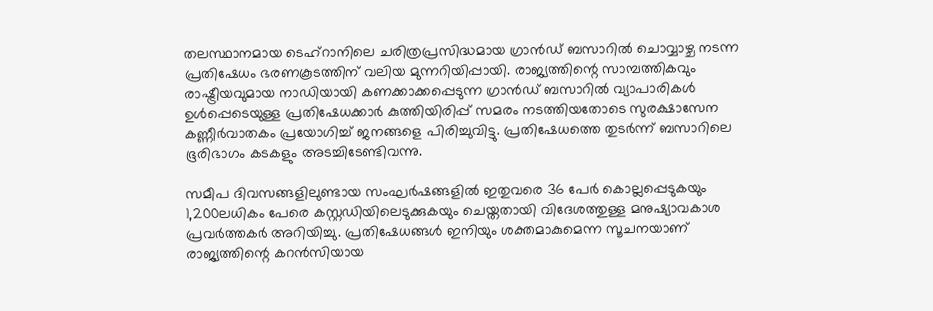തലസ്ഥാനമായ ടെഹ്‌റാനിലെ ചരിത്രപ്രസിദ്ധമായ ഗ്രാന്‍ഡ് ബസാറില്‍ ചൊവ്വാഴ്ച നടന്ന പ്രതിഷേധം ഭരണകൂടത്തിന് വലിയ മുന്നറിയിപ്പായി. രാജ്യത്തിന്റെ സാമ്പത്തികവും രാഷ്ട്രീയവുമായ നാഡിയായി കണക്കാക്കപ്പെടുന്ന ഗ്രാന്‍ഡ് ബസാറില്‍ വ്യാപാരികള്‍ ഉള്‍പ്പെടെയുള്ള പ്രതിഷേധക്കാര്‍ കുത്തിയിരിപ്പ് സമരം നടത്തിയതോടെ സുരക്ഷാസേന കണ്ണീര്‍വാതകം പ്രയോഗിച്ച് ജനങ്ങളെ പിരിച്ചുവിട്ടു. പ്രതിഷേധത്തെ തുടര്‍ന്ന് ബസാറിലെ ഭൂരിഭാഗം കടകളും അടച്ചിടേണ്ടിവന്നു.

സമീപ ദിവസങ്ങളിലുണ്ടായ സംഘര്‍ഷങ്ങളില്‍ ഇതുവരെ 36 പേര്‍ കൊല്ലപ്പെടുകയും 1,200ലധികം പേരെ കസ്റ്റഡിയിലെടുക്കുകയും ചെയ്തതായി വിദേശത്തുള്ള മനുഷ്യാവകാശ പ്രവര്‍ത്തകര്‍ അറിയിച്ചു. പ്രതിഷേധങ്ങള്‍ ഇനിയും ശക്തമാകുമെന്ന സൂചനയാണ് രാജ്യത്തിന്റെ കറന്‍സിയായ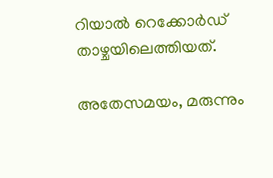റിയാല്‍ റെക്കോര്‍ഡ് താഴ്ചയിലെത്തിയത്.

അതേസമയം, മരുന്നും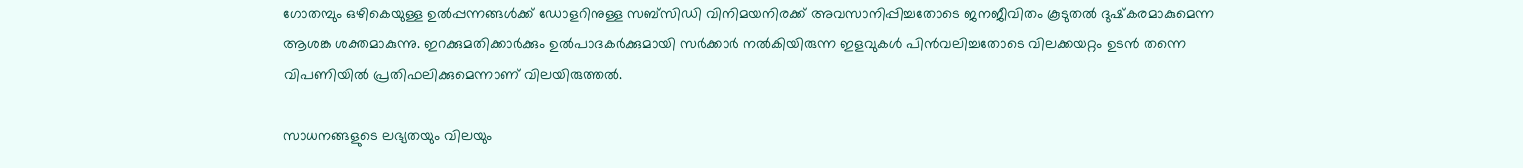ഗോതമ്പും ഒഴികെയുള്ള ഉല്‍പ്പന്നങ്ങള്‍ക്ക് ഡോളറിനുള്ള സബ്‌സിഡി വിനിമയനിരക്ക് അവസാനിപ്പിച്ചതോടെ ജനജീവിതം കൂടുതല്‍ ദുഷ്‌കരമാകുമെന്ന ആശങ്ക ശക്തമാകുന്നു. ഇറക്കുമതിക്കാര്‍ക്കും ഉല്‍പാദകര്‍ക്കുമായി സര്‍ക്കാര്‍ നല്‍കിയിരുന്ന ഇളവുകള്‍ പിന്‍വലിച്ചതോടെ വിലക്കയറ്റം ഉടന്‍ തന്നെ വിപണിയില്‍ പ്രതിഫലിക്കുമെന്നാണ് വിലയിരുത്തല്‍.

സാധനങ്ങളുടെ ലഭ്യതയും വിലയും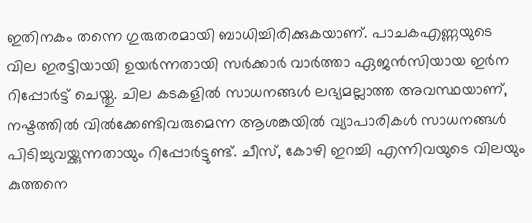ഇതിനകം തന്നെ ഗുരുതരമായി ബാധിച്ചിരിക്കുകയാണ്. പാചകഎണ്ണയുടെ വില ഇരട്ടിയായി ഉയര്‍ന്നതായി സര്‍ക്കാര്‍ വാര്‍ത്താ ഏജന്‍സിയായ ഇര്‍ന റിപ്പോര്‍ട്ട് ചെയ്തു. ചില കടകളില്‍ സാധനങ്ങള്‍ ലഭ്യമല്ലാത്ത അവസ്ഥയാണ്, നഷ്ടത്തില്‍ വില്‍ക്കേണ്ടിവരുമെന്ന ആശങ്കയില്‍ വ്യാപാരികള്‍ സാധനങ്ങള്‍ പിടിച്ചുവയ്ക്കുന്നതായും റിപ്പോര്‍ട്ടുണ്ട്. ചീസ്, കോഴി ഇറച്ചി എന്നിവയുടെ വിലയും കുത്തനെ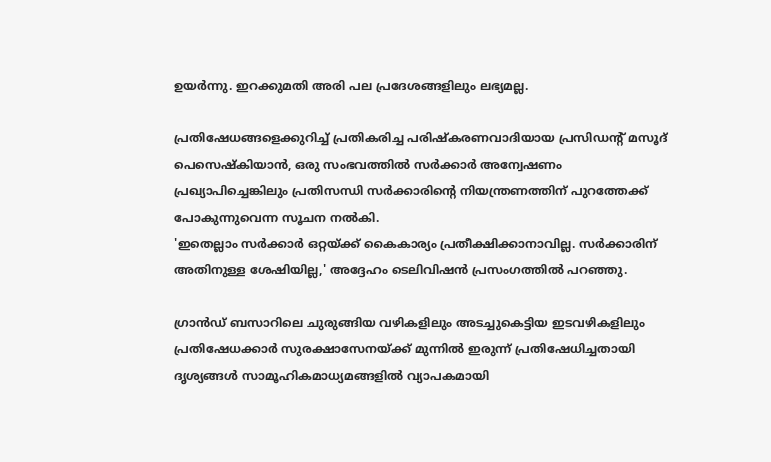ഉയര്‍ന്നു. ഇറക്കുമതി അരി പല പ്രദേശങ്ങളിലും ലഭ്യമല്ല.

പ്രതിഷേധങ്ങളെക്കുറിച്ച് പ്രതികരിച്ച പരിഷ്‌കരണവാദിയായ പ്രസിഡന്റ് മസൂദ് പെസെഷ്‌കിയാന്‍, ഒരു സംഭവത്തില്‍ സര്‍ക്കാര്‍ അന്വേഷണം പ്രഖ്യാപിച്ചെങ്കിലും പ്രതിസന്ധി സര്‍ക്കാരിന്റെ നിയന്ത്രണത്തിന് പുറത്തേക്ക് പോകുന്നുവെന്ന സൂചന നല്‍കി.
'ഇതെല്ലാം സര്‍ക്കാര്‍ ഒറ്റയ്ക്ക് കൈകാര്യം പ്രതീക്ഷിക്കാനാവില്ല. സര്‍ക്കാരിന് അതിനുള്ള ശേഷിയില്ല,' അദ്ദേഹം ടെലിവിഷന്‍ പ്രസംഗത്തില്‍ പറഞ്ഞു.

ഗ്രാന്‍ഡ് ബസാറിലെ ചുരുങ്ങിയ വഴികളിലും അടച്ചുകെട്ടിയ ഇടവഴികളിലും പ്രതിഷേധക്കാര്‍ സുരക്ഷാസേനയ്ക്ക് മുന്നില്‍ ഇരുന്ന് പ്രതിഷേധിച്ചതായി ദൃശ്യങ്ങള്‍ സാമൂഹികമാധ്യമങ്ങളില്‍ വ്യാപകമായി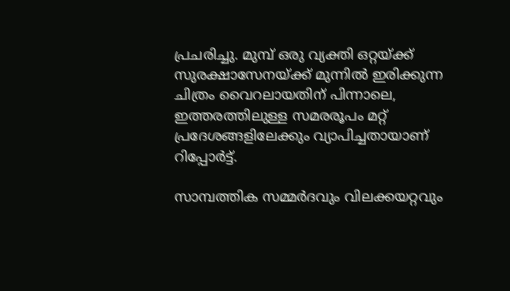പ്രചരിച്ചു. മുമ്പ് ഒരു വ്യക്തി ഒറ്റയ്ക്ക് സുരക്ഷാസേനയ്ക്ക് മുന്നില്‍ ഇരിക്കുന്ന ചിത്രം വൈറലായതിന് പിന്നാലെ, ഇത്തരത്തിലുള്ള സമരരൂപം മറ്റ് പ്രദേശങ്ങളിലേക്കും വ്യാപിച്ചതായാണ് റിപ്പോര്‍ട്ട്.

സാമ്പത്തിക സമ്മര്‍ദവും വിലക്കയറ്റവും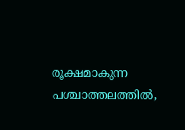രൂക്ഷമാകുന്ന പശ്ചാത്തലത്തില്‍,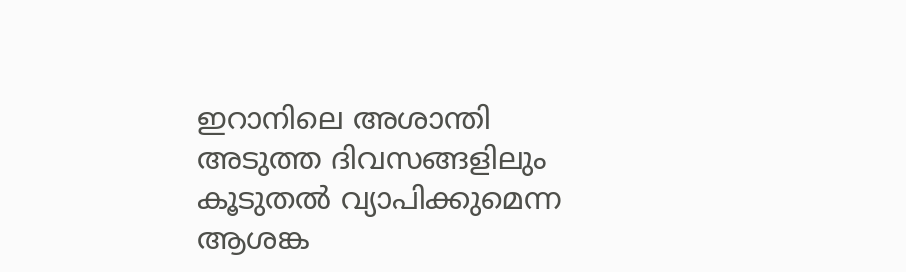ഇറാനിലെ അശാന്തി അടുത്ത ദിവസങ്ങളിലും കൂടുതല്‍ വ്യാപിക്കുമെന്ന ആശങ്ക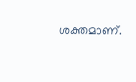ശക്തമാണ്.